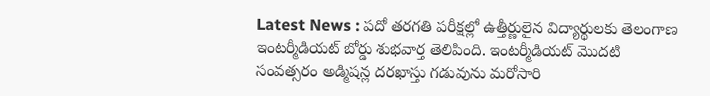Latest News : పదో తరగతి పరీక్షల్లో ఉత్తీర్ణులైన విద్యార్థులకు తెలంగాణ ఇంటర్మీడియట్ బోర్డు శుభవార్త తెలిపింది. ఇంటర్మీడియట్ మొదటి సంవత్సరం అడ్మిషన్ల దరఖాస్తు గడువును మరోసారి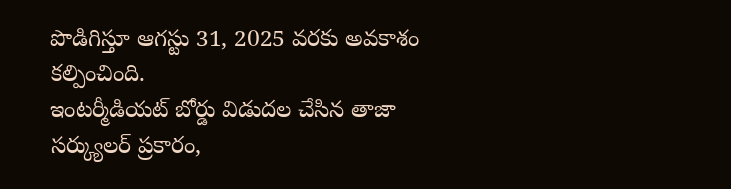పొడిగిస్తూ ఆగస్టు 31, 2025 వరకు అవకాశం కల్పించింది.
ఇంటర్మీడియట్ బోర్డు విడుదల చేసిన తాజా సర్క్యులర్ ప్రకారం,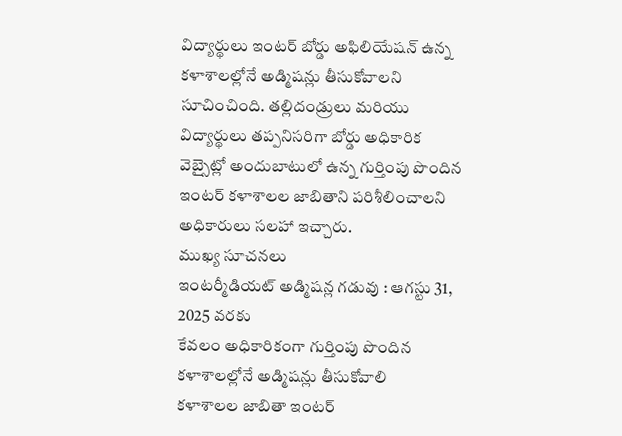విద్యార్థులు ఇంటర్ బోర్డు అఫిలియేషన్ ఉన్న కళాశాలల్లోనే అడ్మిషన్లు తీసుకోవాలని సూచించింది. తల్లిదండ్రులు మరియు విద్యార్థులు తప్పనిసరిగా బోర్డు అధికారిక వెబ్సైట్లో అందుబాటులో ఉన్న గుర్తింపు పొందిన ఇంటర్ కళాశాలల జాబితాని పరిశీలించాలని అధికారులు సలహా ఇచ్చారు.
ముఖ్య సూచనలు
ఇంటర్మీడియట్ అడ్మిషన్ల గడువు : ఆగస్టు 31, 2025 వరకు
కేవలం అధికారికంగా గుర్తింపు పొందిన కళాశాలల్లోనే అడ్మిషన్లు తీసుకోవాలి
కళాశాలల జాబితా ఇంటర్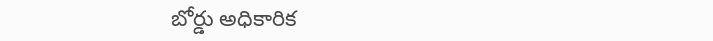బోర్డు అధికారిక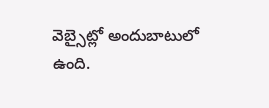వెబ్సైట్లో అందుబాటులో ఉంది.